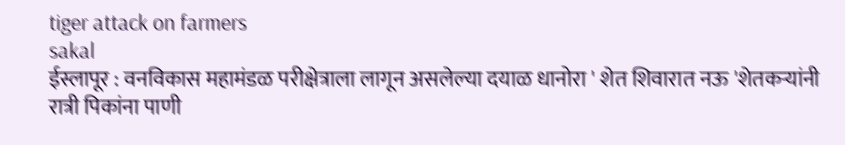tiger attack on farmers
sakal
ईस्लापूर : वनविकास महामंडळ परीक्षेत्राला लागून असलेल्या दयाळ धानोरा ' शेत शिवारात नऊ 'शेतकऱ्यांनी रात्री पिकांना पाणी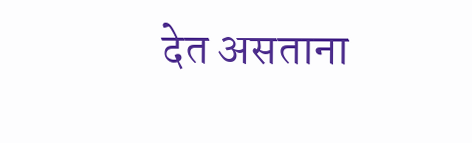देत असताना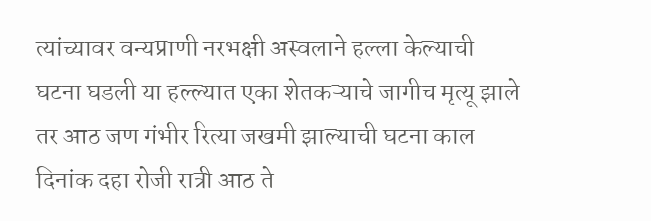त्यांच्यावर वन्यप्राणी नरभक्षी अस्वलाने हल्ला केल्याची घटना घडली या हल्ल्यात एका शेतकऱ्याचे जागीच मृत्यू झाले तर आठ जण गंभीर रित्या जखमी झाल्याची घटना काल दिनांक दहा रोजी रात्री आठ ते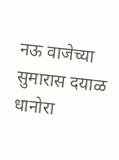नऊ वाजेच्या सुमारास दयाळ धानोरा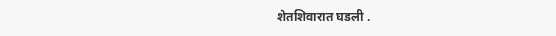शेतशिवारात घडली .